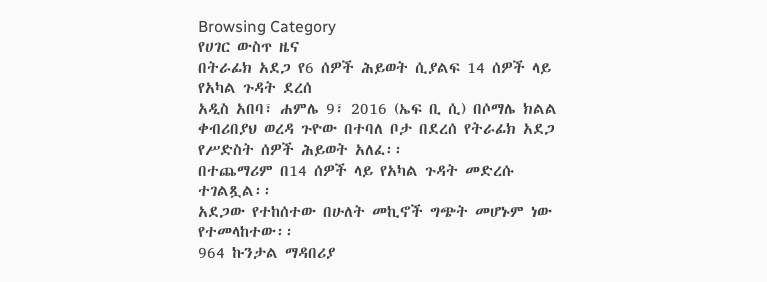Browsing Category
የሀገር ውስጥ ዜና
በትራፊክ አደጋ የ6 ሰዎች ሕይወት ሲያልፍ 14 ሰዎች ላይ የአካል ጉዳት ደረሰ
አዲስ አበባ፣ ሐምሌ 9፣ 2016 (ኤፍ ቢ ሲ) በሶማሌ ክልል ቀብሪበያህ ወረዳ ጉዮው በተባለ ቦታ በደረሰ የትራፊክ አደጋ የሥድስት ሰዎች ሕይወት አለፈ፡፡
በተጨማሪም በ14 ሰዎች ላይ የአካል ጉዳት መድረሱ ተገልጿል፡፡
አደጋው የተከሰተው በሁለት መኪኖች ግጭት መሆኑም ነው የተመላከተው፡፡
964 ኩንታል ማዳበሪያ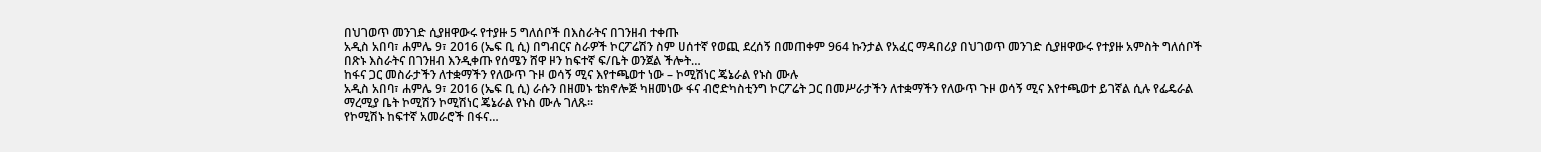በህገወጥ መንገድ ሲያዘዋውሩ የተያዙ 5 ግለሰቦች በእስራትና በገንዘብ ተቀጡ
አዲስ አበባ፣ ሐምሌ 9፣ 2016 (ኤፍ ቢ ሲ) በግብርና ስራዎች ኮርፖሬሽን ስም ሀሰተኛ የወጪ ደረሰኝ በመጠቀም 964 ኩንታል የአፈር ማዳበሪያ በህገወጥ መንገድ ሲያዘዋውሩ የተያዙ አምስት ግለሰቦች በጽኑ እስራትና በገንዘብ እንዲቀጡ የሰሜን ሸዋ ዞን ከፍተኛ ፍ/ቤት ወንጀል ችሎት…
ከፋና ጋር መስራታችን ለተቋማችን የለውጥ ጉዞ ወሳኝ ሚና እየተጫወተ ነው – ኮሚሽነር ጄኔራል የኑስ ሙሉ
አዲስ አበባ፣ ሐምሌ 9፣ 2016 (ኤፍ ቢ ሲ) ራሱን በዘመኑ ቴክኖሎጅ ካዘመነው ፋና ብሮድካስቲንግ ኮርፖሬት ጋር በመሥራታችን ለተቋማችን የለውጥ ጉዞ ወሳኝ ሚና እየተጫወተ ይገኛል ሲሉ የፌዴራል ማረሚያ ቤት ኮሚሽን ኮሚሽነር ጄኔራል የኑስ ሙሉ ገለጹ፡፡
የኮሚሽኑ ከፍተኛ አመራሮች በፋና…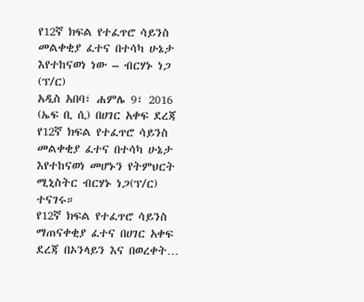የ12ኛ ክፍል የተፈጥሮ ሳይንስ መልቀቂያ ፈተና በተሳካ ሁኔታ እየተከናወነ ነው – ብርሃኑ ነጋ (ፕ/ር)
አዲስ አበባ፣ ሐምሌ 9፣ 2016 (ኤፍ ቢ ሲ) በሀገር አቀፍ ደረጃ የ12ኛ ክፍል የተፈጥሮ ሳይንስ መልቀቂያ ፈተና በተሳካ ሁኔታ እየተከናወነ መሆኑን የትምህርት ሚኒስትር ብርሃኑ ነጋ(ፕ/ር) ተናገሩ።
የ12ኛ ክፍል የተፈጥሮ ሳይንስ ማጠናቀቂያ ፈተና በሀገር አቀፍ ደረጃ በኦንላይን እና በወረቀት…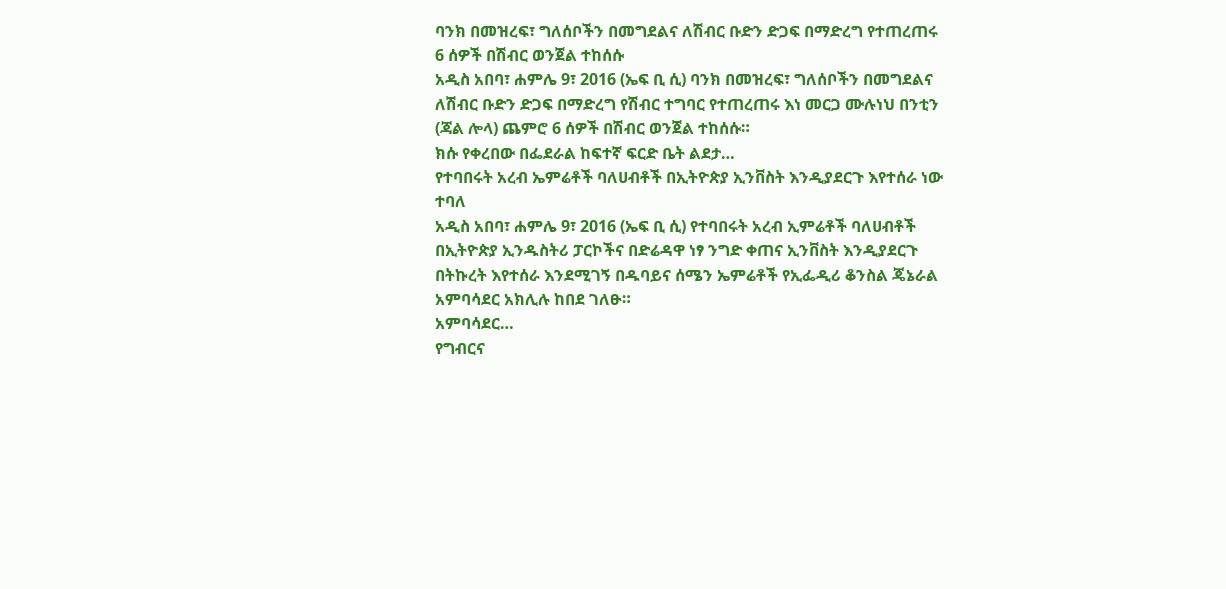ባንክ በመዝረፍ፣ ግለሰቦችን በመግደልና ለሽብር ቡድን ድጋፍ በማድረግ የተጠረጠሩ 6 ሰዎች በሽብር ወንጀል ተከሰሱ
አዲስ አበባ፣ ሐምሌ 9፣ 2016 (ኤፍ ቢ ሲ) ባንክ በመዝረፍ፣ ግለሰቦችን በመግደልና ለሽብር ቡድን ድጋፍ በማድረግ የሽብር ተግባር የተጠረጠሩ እነ መርጋ ሙሉነህ በንቲን (ጃል ሎላ) ጨምሮ 6 ሰዎች በሽብር ወንጀል ተከሰሱ።
ክሱ የቀረበው በፌደራል ከፍተኛ ፍርድ ቤት ልደታ…
የተባበሩት አረብ ኤምሬቶች ባለሀብቶች በኢትዮጵያ ኢንቨስት እንዲያደርጉ እየተሰራ ነው ተባለ
አዲስ አበባ፣ ሐምሌ 9፣ 2016 (ኤፍ ቢ ሲ) የተባበሩት አረብ ኢምሬቶች ባለሀብቶች በኢትዮጵያ ኢንዱስትሪ ፓርኮችና በድሬዳዋ ነፃ ንግድ ቀጠና ኢንቨስት እንዲያደርጉ በትኩረት እየተሰራ እንደሚገኝ በዱባይና ሰሜን ኤምሬቶች የኢፌዲሪ ቆንስል ጄኔራል አምባሳደር አክሊሉ ከበደ ገለፁ።
አምባሳደር…
የግብርና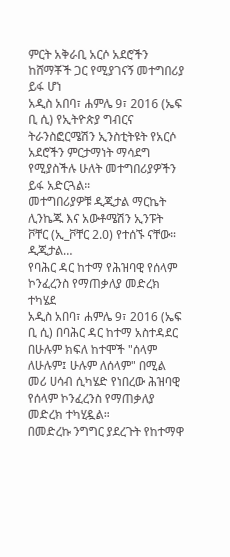ምርት አቅራቢ አርሶ አደሮችን ከሸማቾች ጋር የሚያገናኝ መተግበሪያ ይፋ ሆነ
አዲስ አበባ፣ ሐምሌ 9፣ 2016 (ኤፍ ቢ ሲ) የኢትዮጵያ ግብርና ትራንስፎርሜሽን ኢንስቲትዩት የአርሶ አደሮችን ምርታማነት ማሳደግ የሚያስችሉ ሁለት መተግበሪያዎችን ይፋ አድርጓል።
መተግበሪያዎቹ ዲጂታል ማርኬት ሊንኬጁ እና አውቶሜሽን ኢንፑት ቮቸር (ኢ_ቮቸር 2.0) የተሰኙ ናቸው።
ዲጂታል…
የባሕር ዳር ከተማ የሕዝባዊ የሰላም ኮንፈረንስ የማጠቃለያ መድረክ ተካሄደ
አዲስ አበባ፣ ሐምሌ 9፣ 2016 (ኤፍ ቢ ሲ) በባሕር ዳር ከተማ አስተዳደር በሁሉም ክፍለ ከተሞች "ሰላም ለሁሉም፤ ሁሉም ለሰላም" በሚል መሪ ሀሳብ ሲካሄድ የነበረው ሕዝባዊ የሰላም ኮንፈረንስ የማጠቃለያ መድረክ ተካሂዷል።
በመድረኩ ንግግር ያደረጉት የከተማዋ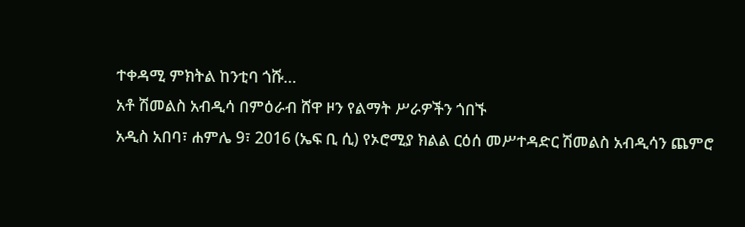ተቀዳሚ ምክትል ከንቲባ ጎሹ…
አቶ ሽመልስ አብዲሳ በምዕራብ ሸዋ ዞን የልማት ሥራዎችን ጎበኙ
አዲስ አበባ፣ ሐምሌ 9፣ 2016 (ኤፍ ቢ ሲ) የኦሮሚያ ክልል ርዕሰ መሥተዳድር ሽመልስ አብዲሳን ጨምሮ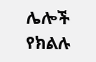ሌሎች የክልሉ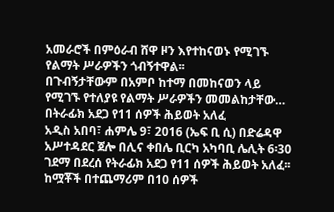አመራሮች በምዕራብ ሸዋ ዞን እየተከናወኑ የሚገኙ የልማት ሥራዎችን ጎብኝተዋል፡፡
በጉብኝታቸውም በአምቦ ከተማ በመከናወን ላይ የሚገኙ የተለያዩ የልማት ሥራዎችን መመልከታቸው…
በትራፊክ አደጋ የ11 ሰዎች ሕይወት አለፈ
አዲስ አበባ፣ ሐምሌ 9፣ 2016 (ኤፍ ቢ ሲ) በድሬዳዋ አሥተዳደር ጀሎ በሊና ቀበሌ ቢርካ አካባቢ ሌሊት 6፡30 ገደማ በደረሰ የትራፊክ አደጋ የ11 ሰዎች ሕይወት አለፈ፡፡
ከሟቾች በተጨማሪም በ10 ሰዎች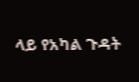ላይ የአካል ጉዳት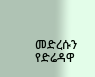መድረሱን የድሬዳዋ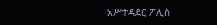አሥተዳደር ፖሊስ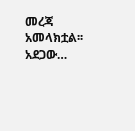መረጃ አመላክቷል፡፡
አደጋው…